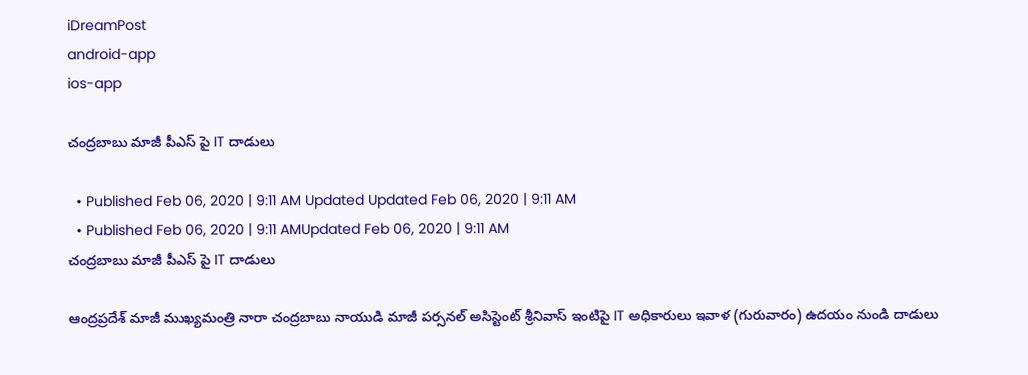iDreamPost
android-app
ios-app

చంద్రబాబు మాజీ పీఎస్ పై IT దాడులు

  • Published Feb 06, 2020 | 9:11 AM Updated Updated Feb 06, 2020 | 9:11 AM
  • Published Feb 06, 2020 | 9:11 AMUpdated Feb 06, 2020 | 9:11 AM
చంద్రబాబు మాజీ పీఎస్ పై IT దాడులు

ఆంద్రప్రదేశ్ మాజీ ముఖ్యమంత్రి నారా చంద్రబాబు నాయుడి మాజీ పర్సనల్ అసిస్టెంట్ శ్రీనివాస్ ఇంటిపై IT అధికారులు ఇవాళ (గురువారం) ఉదయం నుండి దాడులు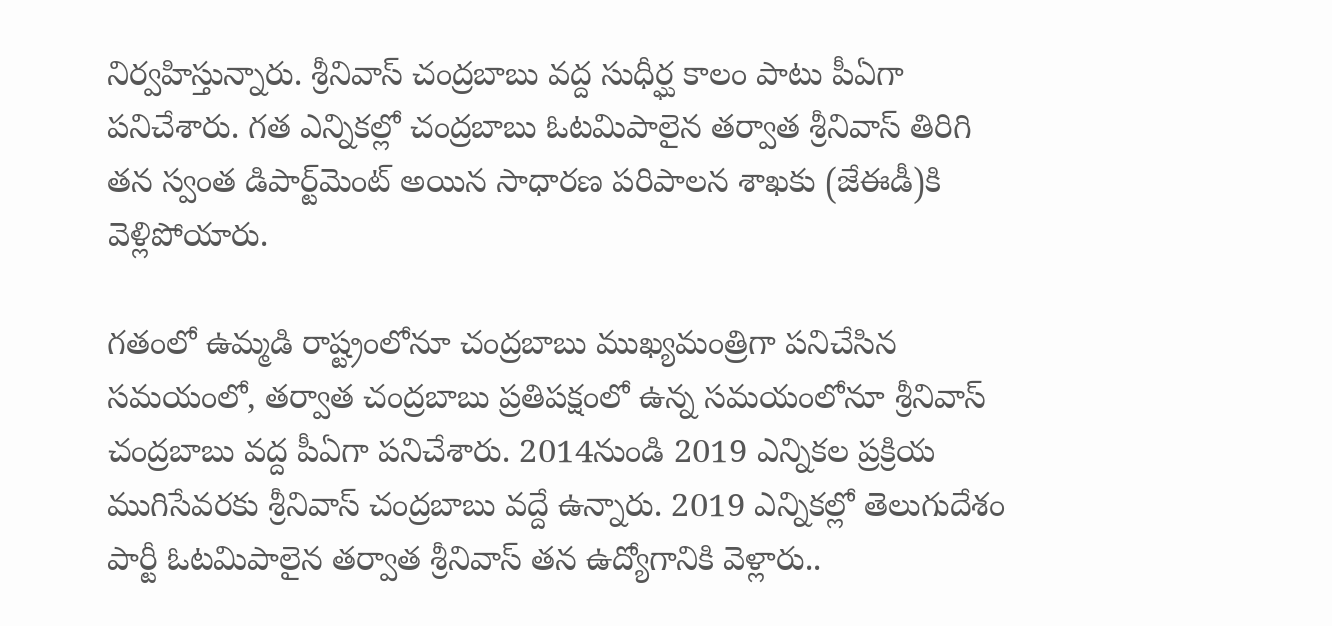నిర్వహిస్తున్నారు. శ్రీనివాస్ చంద్రబాబు వద్ద సుధీర్ఘ కాలం పాటు పీఏగా పనిచేశారు. గత ఎన్నికల్లో చంద్రబాబు ఓటమిపాలైన తర్వాత శ్రీనివాస్ తిరిగి తన స్వంత డిపార్ట్‌మెంట్‌ అయిన సాధారణ పరిపాలన శాఖకు (జేఈడీ)కి వెళ్లిపోయారు.

గతంలో ఉమ్మడి రాష్ట్రంలోనూ చంద్రబాబు ముఖ్యమంత్రిగా పనిచేసిన సమయంలో, తర్వాత చంద్రబాబు ప్రతిపక్షంలో ఉన్న సమయంలోనూ శ్రీనివాస్ చంద్రబాబు వద్ద పీఏగా పనిచేశారు. 2014నుండి 2019 ఎన్నికల ప్రక్రియ ముగిసేవరకు శ్రీనివాస్ చంద్రబాబు వద్దే ఉన్నారు. 2019 ఎన్నికల్లో తెలుగుదేశం పార్టీ ఓటమిపాలైన తర్వాత శ్రీనివాస్ తన ఉద్యోగానికి వెళ్లారు..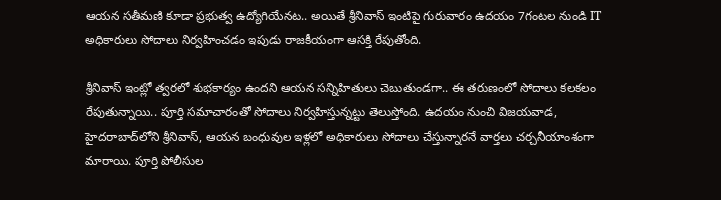ఆయన సతీమణి కూడా ప్రభుత్వ ఉద్యోగియేనట.. అయితే శ్రీనివాస్ ఇంటిపై గురువారం ఉదయం 7గంటల నుండి IT  అధికారులు సోదాలు నిర్వహించడం ఇపుడు రాజకీయంగా ఆసక్తి రేపుతోంది.

శ్రీనివాస్ ఇంట్లో త్వరలో శుభకార్యం ఉందని ఆయన సన్నిహితులు చెబుతుండగా.. ఈ తరుణంలో సోదాలు కలకలం రేపుతున్నాయి.. పూర్తి సమాచారంతో సోదాలు నిర్వహిస్తున్నట్టు తెలుస్తోంది. ఉదయం నుంచి విజయవాడ, హైదరాబాద్‌లోని శ్రీనివాస్, ఆయన బంధువుల ఇళ్లలో అధికారులు సోదాలు చేస్తున్నారనే వార్తలు చర్చనీయాంశంగా మారాయి. పూర్తి పోలీసుల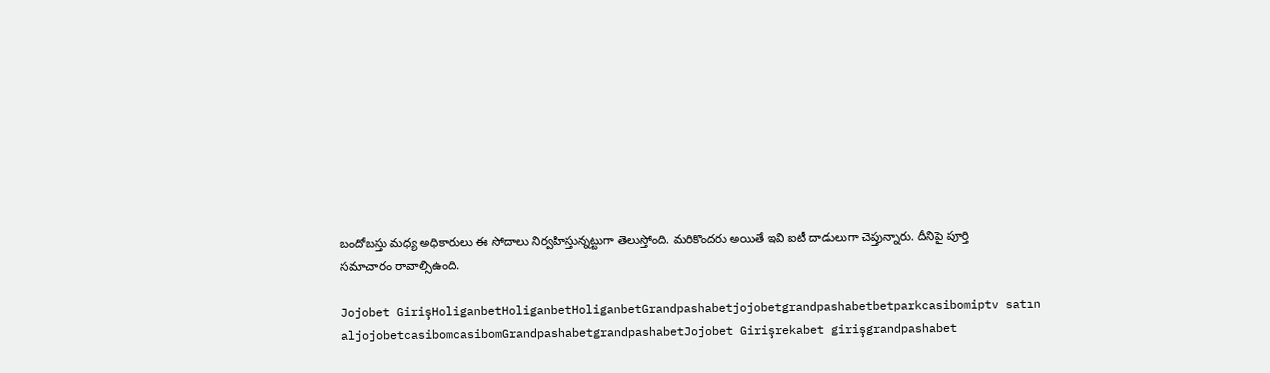బందోబస్తు మధ్య అధికారులు ఈ సోదాలు నిర్వహిస్తున్నట్టుగా తెలుస్తోంది. మరికొందరు అయితే ఇవి ఐటీ దాడులుగా చెప్తున్నారు. దీనిపై పూర్తి సమాచారం రావాల్సిఉంది.

Jojobet GirişHoliganbetHoliganbetHoliganbetGrandpashabetjojobetgrandpashabetbetparkcasibomiptv satın aljojobetcasibomcasibomGrandpashabetgrandpashabetJojobet Girişrekabet girişgrandpashabet